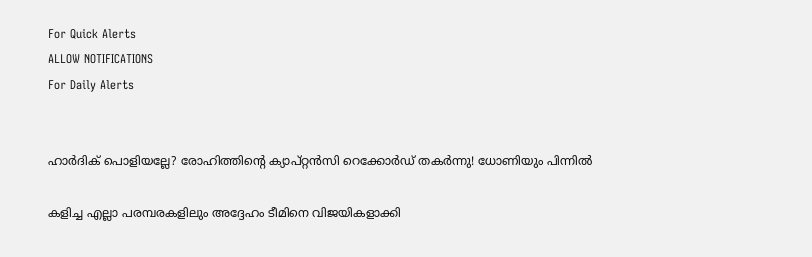For Quick Alerts
ALLOW NOTIFICATIONS
For Daily Alerts


ഹാര്‍ദിക് പൊളിയല്ലേ? രോഹിത്തിന്റെ ക്യാപ്റ്റന്‍സി റെക്കോര്‍ഡ് തകര്‍ന്നു! ധോണിയും പിന്നില്‍

കളിച്ച എല്ലാ പരമ്പരകളിലും അദ്ദേഹം ടീമിനെ വിജയികളാക്കി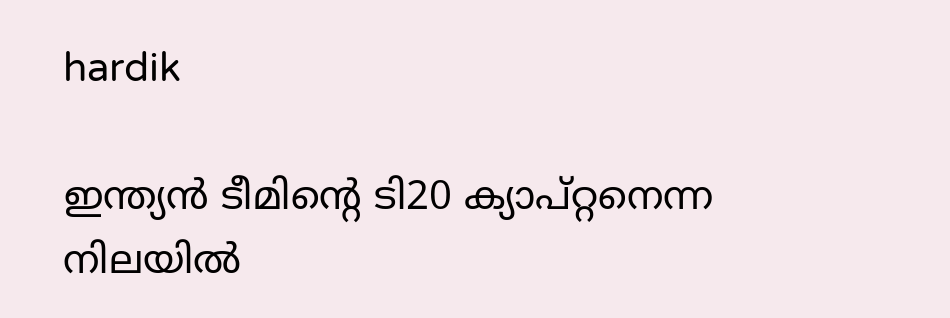hardik

ഇന്ത്യന്‍ ടീമിന്റെ ടി20 ക്യാപ്റ്റനെന്ന നിലയില്‍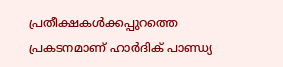പ്രതീക്ഷകള്‍ക്കപ്പുറത്തെ പ്രകടനമാണ് ഹാര്‍ദിക് പാണ്ഡ്യ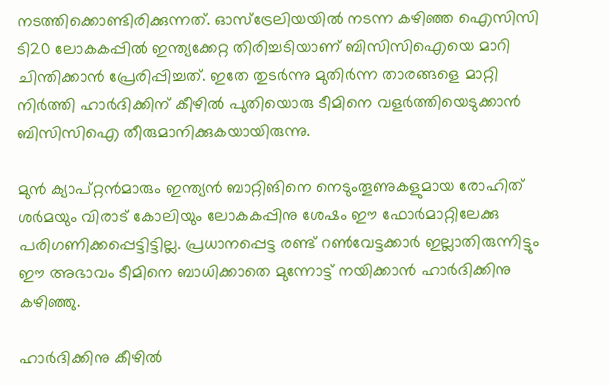നടത്തിക്കൊണ്ടിരിക്കുന്നത്. ഓസ്‌ട്രേലിയയില്‍ നടന്ന കഴിഞ്ഞ ഐസിസി ടി20 ലോകകപ്പില്‍ ഇന്ത്യക്കേറ്റ തിരിച്ചടിയാണ് ബിസിസിഐയെ മാറി ചിന്തിക്കാന്‍ പ്രേരിപ്പിച്ചത്. ഇതേ തുടര്‍ന്നു മുതിര്‍ന്ന താരങ്ങളെ മാറ്റി നിര്‍ത്തി ഹാര്‍ദിക്കിന് കീഴില്‍ പുതിയൊരു ടീമിനെ വളര്‍ത്തിയെടുക്കാന്‍ ബിസിസിഐ തീരുമാനിക്കുകയായിരുന്നു.

മുന്‍ ക്യാപ്റ്റന്‍മാരും ഇന്ത്യന്‍ ബാറ്റിങിനെ നെടുംതൂണുകളുമായ രോഹിത് ശര്‍മയും വിരാട് കോലിയും ലോകകപ്പിനു ശേഷം ഈ ഫോര്‍മാറ്റിലേക്കു പരിഗണിക്കപ്പെട്ടിട്ടില്ല. പ്രധാനപ്പെട്ട രണ്ട് റണ്‍വേട്ടക്കാര്‍ ഇല്ലാതിരുന്നിട്ടും ഈ അഭാവം ടീമിനെ ബാധിക്കാതെ മുന്നോട്ട് നയിക്കാന്‍ ഹാര്‍ദിക്കിനു കഴിഞ്ഞു.

ഹാര്‍ദിക്കിനു കീഴില്‍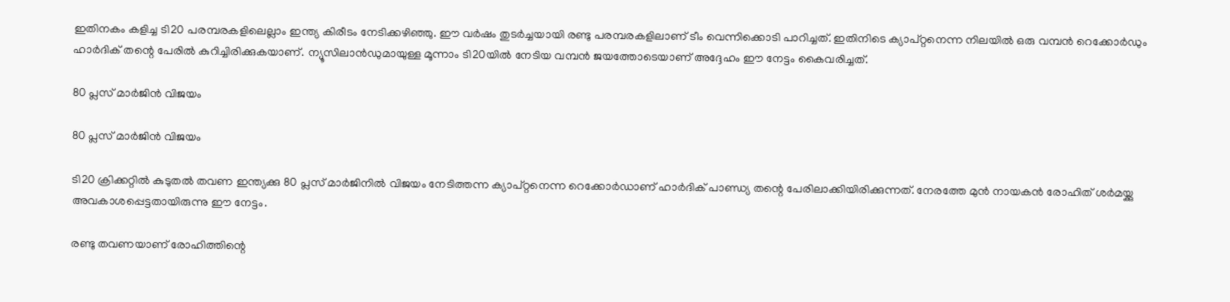ഇതിനകം കളിച്ച ടി20 പരമ്പരകളിലെല്ലാം ഇന്ത്യ കിരീടം നേടിക്കഴിഞ്ഞു. ഈ വര്‍ഷം തുടര്‍ച്ചയായി രണ്ടു പരമ്പരകളിലാണ് ടീം വെന്നിക്കൊടി പാറിച്ചത്. ഇതിനിടെ ക്യാപ്റ്റനെന്ന നിലയില്‍ ഒരു വമ്പന്‍ റെക്കോര്‍ഡും ഹാര്‍ദിക് തന്റെ പേരില്‍ കുറിച്ചിരിക്കുകയാണ്. ന്യൂസിലാന്‍ഡുമായുള്ള മൂന്നാം ടി20യില്‍ നേടിയ വമ്പന്‍ ജയത്തോടെയാണ് അദ്ദേഹം ഈ നേട്ടം കൈവരിച്ചത്.

80 പ്ലസ് മാര്‍ജിന്‍ വിജയം

80 പ്ലസ് മാര്‍ജിന്‍ വിജയം

ടി20 ക്രിക്കറ്റില്‍ കുടുതല്‍ തവണ ഇന്ത്യക്കു 80 പ്ലസ് മാര്‍ജിനില്‍ വിജയം നേടിത്തന്ന ക്യാപ്റ്റനെന്ന റെക്കോര്‍ഡാണ് ഹാര്‍ദിക് പാണ്ഡ്യ തന്റെ പേരിലാക്കിയിരിക്കുന്നത്. നേരത്തേ മുന്‍ നായകന്‍ രോഹിത് ശര്‍മയ്ക്കു അവകാശപ്പെട്ടതായിരുന്നു ഈ നേട്ടം.

രണ്ടു തവണയാണ് രോഹിത്തിന്റെ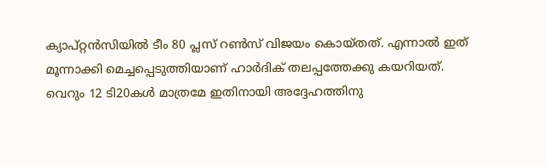ക്യാപ്റ്റന്‍സിയില്‍ ടീം 80 പ്ലസ് റണ്‍സ് വിജയം കൊയ്തത്. എന്നാല്‍ ഇത് മൂന്നാക്കി മെച്ചപ്പെടുത്തിയാണ് ഹാര്‍ദിക് തലപ്പത്തേക്കു കയറിയത്. വെറും 12 ടി20കള്‍ മാത്രമേ ഇതിനായി അദ്ദേഹത്തിനു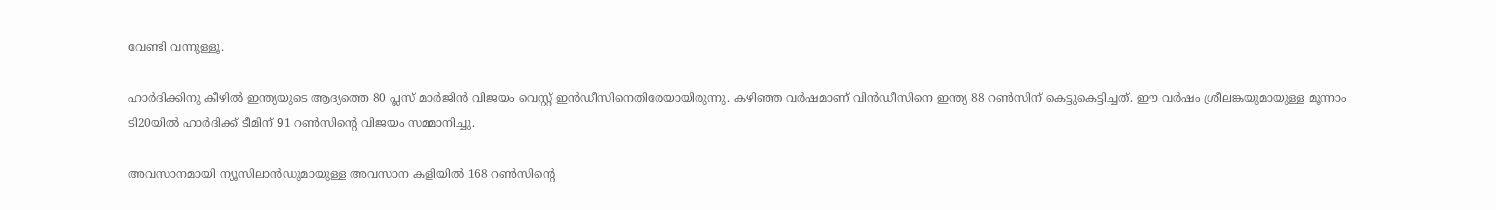വേണ്ടി വന്നുള്ളൂ.

ഹാര്‍ദിക്കിനു കീഴില്‍ ഇന്ത്യയുടെ ആദ്യത്തെ 80 പ്ലസ് മാര്‍ജിന്‍ വിജയം വെസ്റ്റ് ഇന്‍ഡീസിനെതിരേയായിരുന്നു. കഴിഞ്ഞ വര്‍ഷമാണ് വിന്‍ഡീസിനെ ഇന്ത്യ 88 റണ്‍സിന് കെട്ടുകെട്ടിച്ചത്. ഈ വര്‍ഷം ശ്രീലങ്കയുമായുള്ള മൂന്നാം ടി20യില്‍ ഹാര്‍ദിക്ക് ടീമിന് 91 റണ്‍സിന്റെ വിജയം സമ്മാനിച്ചു.

അവസാനമായി ന്യൂസിലാന്‍ഡുമായുള്ള അവസാന കളിയില്‍ 168 റണ്‍സിന്റെ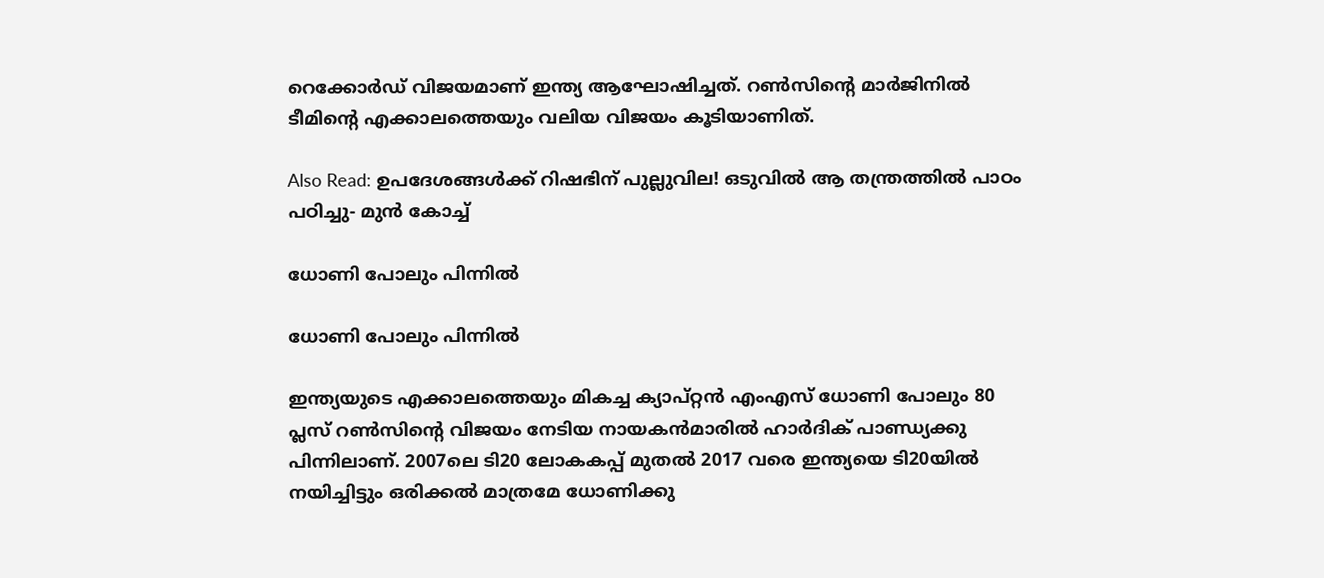റെക്കോര്‍ഡ് വിജയമാണ് ഇന്ത്യ ആഘോഷിച്ചത്. റണ്‍സിന്റെ മാര്‍ജിനില്‍ ടീമിന്റെ എക്കാലത്തെയും വലിയ വിജയം കൂടിയാണിത്.

Also Read: ഉപദേശങ്ങള്‍ക്ക് റിഷഭിന് പുല്ലുവില! ഒടുവില്‍ ആ തന്ത്രത്തില്‍ പാഠം പഠിച്ചു- മുന്‍ കോച്ച്

ധോണി പോലും പിന്നില്‍

ധോണി പോലും പിന്നില്‍

ഇന്ത്യയുടെ എക്കാലത്തെയും മികച്ച ക്യാപ്റ്റന്‍ എംഎസ് ധോണി പോലും 80 പ്ലസ് റണ്‍സിന്റെ വിജയം നേടിയ നായകന്‍മാരില്‍ ഹാര്‍ദിക് പാണ്ഡ്യക്കു പിന്നിലാണ്. 2007ലെ ടി20 ലോകകപ്പ് മുതല്‍ 2017 വരെ ഇന്ത്യയെ ടി20യില്‍ നയിച്ചിട്ടും ഒരിക്കല്‍ മാത്രമേ ധോണിക്കു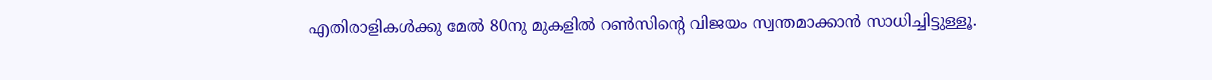എതിരാളികള്‍ക്കു മേല്‍ 80നു മുകളില്‍ റണ്‍സിന്റെ വിജയം സ്വന്തമാക്കാന്‍ സാധിച്ചിട്ടുള്ളൂ.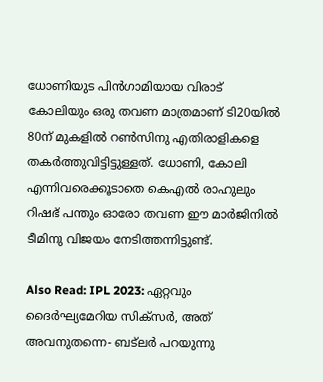ധോണിയുട പിന്‍ഗാമിയായ വിരാട് കോലിയും ഒരു തവണ മാത്രമാണ് ടി20യില്‍ 80ന് മുകളില്‍ റണ്‍സിനു എതിരാളികളെ തകര്‍ത്തുവിട്ടിട്ടുള്ളത്. ധോണി, കോലി എന്നിവരെക്കൂടാതെ കെഎല്‍ രാഹുലും റിഷഭ് പന്തും ഓരോ തവണ ഈ മാര്‍ജിനില്‍ ടീമിനു വിജയം നേടിത്തന്നിട്ടുണ്ട്.

Also Read: IPL 2023: ഏറ്റവും ദൈര്‍ഘ്യമേറിയ സിക്‌സര്‍, അത് അവനുതന്നെ- ബട്‌ലര്‍ പറയുന്നു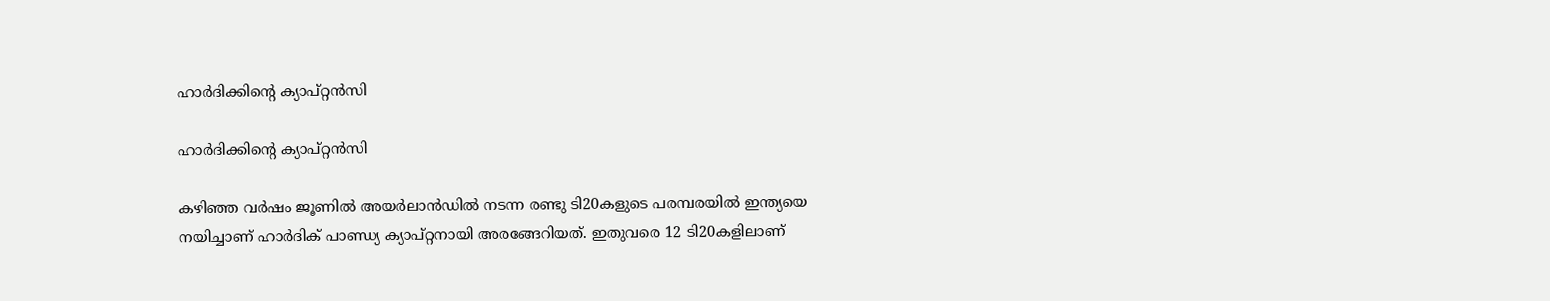ഹാര്‍ദിക്കിന്റെ ക്യാപ്റ്റന്‍സി

ഹാര്‍ദിക്കിന്റെ ക്യാപ്റ്റന്‍സി

കഴിഞ്ഞ വര്‍ഷം ജൂണില്‍ അയര്‍ലാന്‍ഡില്‍ നടന്ന രണ്ടു ടി20കളുടെ പരമ്പരയില്‍ ഇന്ത്യയെ നയിച്ചാണ് ഹാര്‍ദിക് പാണ്ഡ്യ ക്യാപ്റ്റനായി അരങ്ങേറിയത്. ഇതുവരെ 12 ടി20കളിലാണ്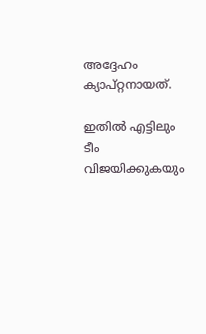അദ്ദേഹം ക്യാപ്റ്റനായത്.

ഇതില്‍ എട്ടിലും ടീം വിജയിക്കുകയും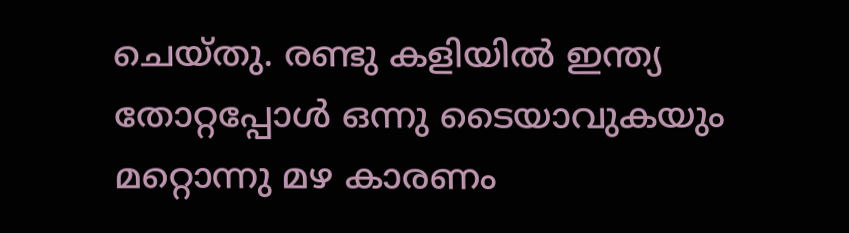ചെയ്തു. രണ്ടു കളിയില്‍ ഇന്ത്യ തോറ്റപ്പോള്‍ ഒന്നു ടൈയാവുകയും മറ്റൊന്നു മഴ കാരണം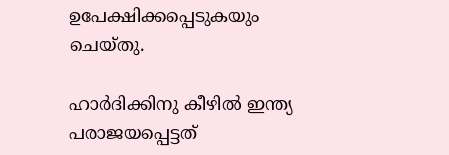ഉപേക്ഷിക്കപ്പെടുകയും ചെയ്തു.

ഹാര്‍ദിക്കിനു കീഴില്‍ ഇന്ത്യ പരാജയപ്പെട്ടത്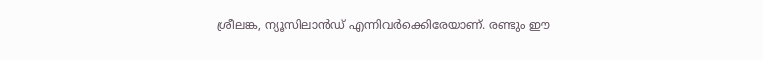ശ്രീലങ്ക, ന്യൂസിലാന്‍ഡ് എന്നിവര്‍ക്കെിരേയാണ്. രണ്ടും ഈ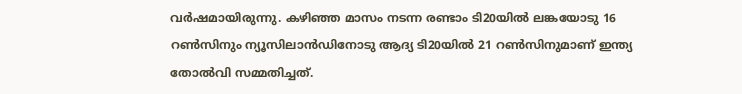വര്‍ഷമായിരുന്നു. കഴിഞ്ഞ മാസം നടന്ന രണ്ടാം ടി20യില്‍ ലങ്കയോടു 16 റണ്‍സിനും ന്യൂസിലാന്‍ഡിനോടു ആദ്യ ടി20യില്‍ 21 റണ്‍സിനുമാണ് ഇന്ത്യ തോല്‍വി സമ്മതിച്ചത്.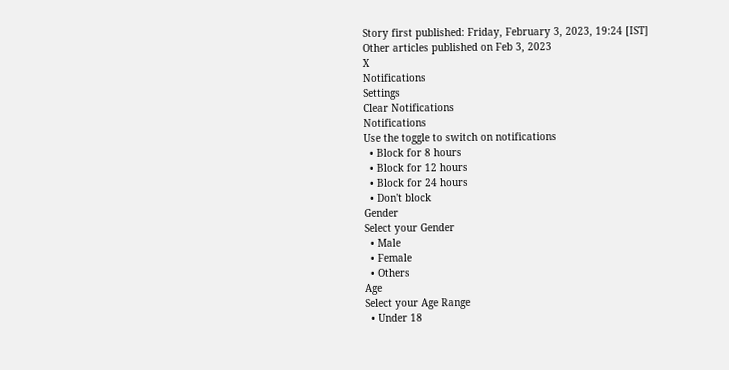Story first published: Friday, February 3, 2023, 19:24 [IST]
Other articles published on Feb 3, 2023
X
Notifications
Settings
Clear Notifications
Notifications
Use the toggle to switch on notifications
  • Block for 8 hours
  • Block for 12 hours
  • Block for 24 hours
  • Don't block
Gender
Select your Gender
  • Male
  • Female
  • Others
Age
Select your Age Range
  • Under 18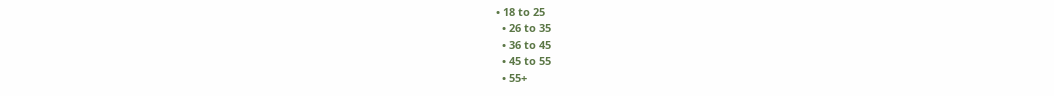• 18 to 25
  • 26 to 35
  • 36 to 45
  • 45 to 55
  • 55+